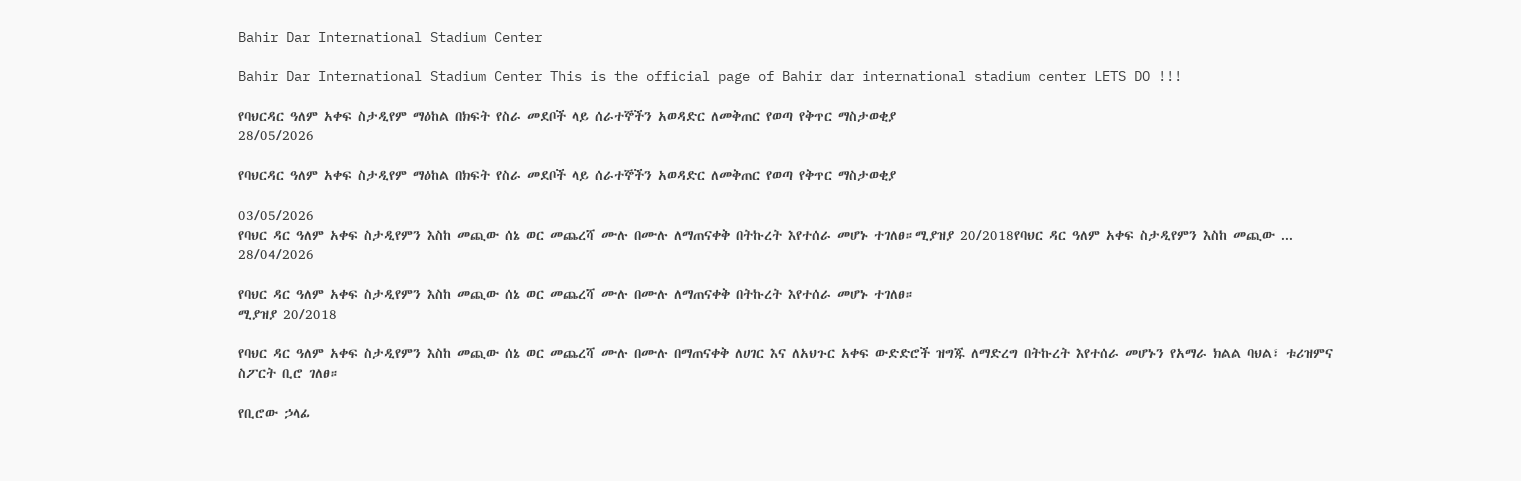Bahir Dar International Stadium Center

Bahir Dar International Stadium Center This is the official page of Bahir dar international stadium center LETS DO !!!

የባህርዳር ዓለም አቀፍ ስታዲየም ማዕከል በክፍት የስራ መደቦች ላይ ሰራተኞችን አወዳድር ለመቅጠር የወጣ የቅጥር ማስታወቂያ
28/05/2026

የባህርዳር ዓለም አቀፍ ስታዲየም ማዕከል በክፍት የስራ መደቦች ላይ ሰራተኞችን አወዳድር ለመቅጠር የወጣ የቅጥር ማስታወቂያ

03/05/2026
የባህር ዳር ዓለም አቀፍ ስታዲየምን እስከ መጪው ሰኔ ወር መጨረሻ ሙሉ በሙሉ ለማጠናቀቅ በትኩረት እየተሰራ መሆኑ ተገለፀ።ሚያዝያ 20/2018የባህር ዳር ዓለም አቀፍ ስታዲየምን እስከ መጪው ...
28/04/2026

የባህር ዳር ዓለም አቀፍ ስታዲየምን እስከ መጪው ሰኔ ወር መጨረሻ ሙሉ በሙሉ ለማጠናቀቅ በትኩረት እየተሰራ መሆኑ ተገለፀ።
ሚያዝያ 20/2018

የባህር ዳር ዓለም አቀፍ ስታዲየምን እስከ መጪው ሰኔ ወር መጨረሻ ሙሉ በሙሉ በማጠናቀቅ ለሀገር እና ለአህጉር አቀፍ ውድድሮች ዝግጁ ለማድረግ በትኩረት እየተሰራ መሆኑን የአማራ ክልል ባህል፣ ቱሪዝምና ስፖርት ቢሮ ገለፀ።

የቢሮው ኃላፊ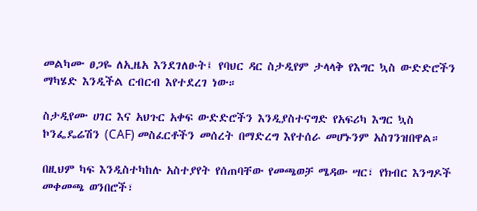መልካሙ ፀጋዬ ለኢዜአ እንደገለፁት፤ የባህር ዳር ስታዲየም ታላላቅ የእግር ኳስ ውድድሮችን ማካሄድ እንዲችል ርብርብ እየተደረገ ነው።

ስታዲየሙ ሀገር እና አህጉር አቀፍ ውድድሮችን እንዲያስተናግድ የአፍሪካ እግር ኳስ ኮንፌዴሬሽን (CAF) መስፈርቶችን መሰረት በማድረግ እየተሰራ መሆኑንም አስገንዝበዋል።

በዚህም ካፍ እንዲስተካከሉ አስተያየት የሰጠባቸው የመጫወቻ ሜዳው ሣር፣ የክብር እንግዶች መቀመጫ ወንበሮች፣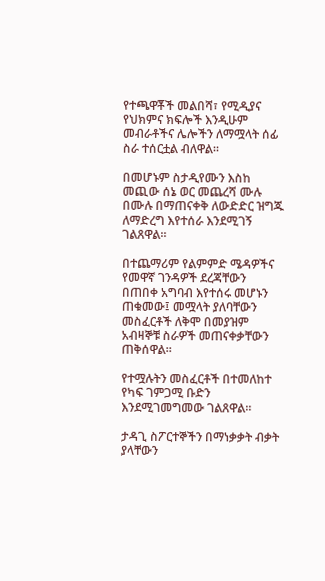የተጫዋቾች መልበሻ፣ የሚዲያና የህክምና ክፍሎች እንዲሁም መብራቶችና ሌሎችን ለማሟላት ሰፊ ስራ ተሰርቷል ብለዋል።

በመሆኑም ስታዲየሙን እስከ መጪው ሰኔ ወር መጨረሻ ሙሉ በሙሉ በማጠናቀቅ ለውድድር ዝግጁ ለማድረግ እየተሰራ እንደሚገኝ ገልጸዋል።

በተጨማሪም የልምምድ ሜዳዎችና የመዋኛ ገንዳዎች ደረጃቸውን በጠበቀ አግባብ እየተሰሩ መሆኑን ጠቁመው፤ መሟላት ያለባቸውን መስፈርቶች ለቅሞ በመያዝም አብዛኞቹ ስራዎች መጠናቀቃቸውን ጠቅሰዋል።

የተሟሉትን መስፈርቶች በተመለከተ የካፍ ገምጋሚ ቡድን እንደሚገመግመው ገልጸዋል።

ታዳጊ ስፖርተኞችን በማነቃቃት ብቃት ያላቸውን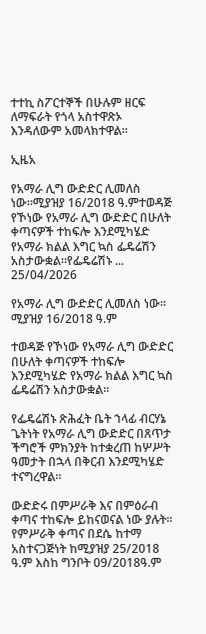ተተኪ ስፖርተኞች በሁሉም ዘርፍ ለማፍራት የጎላ አስተዋጽኦ እንዳለውም አመላክተዋል።

ኢዜአ

የአማራ ሊግ ውድድር ሊመለስ ነው።ሚያዝያ 16/2018 ዓ.ምተወዳጅ የኾነው የአማራ ሊግ ውድድር በሁለት ቀጣናዎች ተከፍሎ እንደሚካሄድ የአማራ ክልል እግር ኳስ ፌዴሬሽን አስታውቋል።የፌዴሬሽኑ ...
25/04/2026

የአማራ ሊግ ውድድር ሊመለስ ነው።
ሚያዝያ 16/2018 ዓ.ም

ተወዳጅ የኾነው የአማራ ሊግ ውድድር በሁለት ቀጣናዎች ተከፍሎ እንደሚካሄድ የአማራ ክልል እግር ኳስ ፌዴሬሽን አስታውቋል።

የፌዴሬሽኑ ጽሕፈት ቤት ኀላፊ ብርሃኔ ጌትነት የአማራ ሊግ ውድድር በጸጥታ ችግሮች ምክንያት ከተቋረጠ ከሦሥት ዓመታት በኋላ በቅርብ እንደሚካሄድ ተናግረዋል።

ውድድሩ በምሥራቅ እና በምዕራብ ቀጣና ተከፍሎ ይከናወናል ነው ያሉት። የምሥራቅ ቀጣና በደሴ ከተማ አስተናጋጅነት ከሚያዝያ 25/2018 ዓ.ም እስከ ግንቦት 09/2018ዓ.ም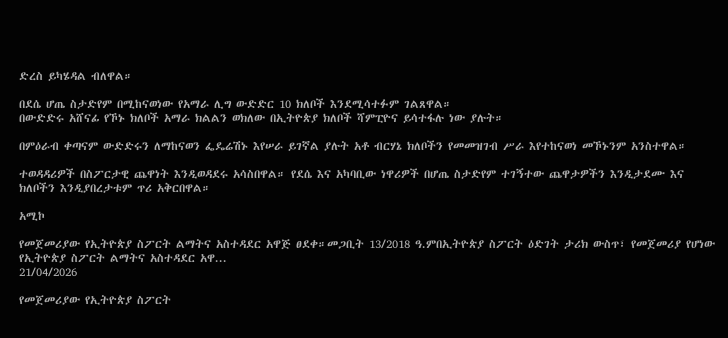ድረስ ይካሄዳል ብለዋል።

በደሴ ሆጤ ስታድየም በሚከናወነው የአማራ ሊግ ውድድር 10 ክለቦች እንደሚሳተፉም ገልጸዋል።
በውድድሩ አሸናፊ የኾኑ ክለቦች አማራ ክልልን ወክለው በኢትዮጵያ ክለቦች ሻምፒዮና ይሳተፋሉ ነው ያሉት።

በምዕራብ ቀጣናም ውድድሩን ለማከናወን ፌዴሬሽኑ እየሠራ ይገኛል ያሉት አቶ ብርሃኔ ክለቦችን የመመዝገብ ሥራ እየተከናወነ መኾኑንም አንስተዋል።

ተወዳዳሪዎች በስፖርታዊ ጨዋነት እንዲወዳደሩ አሳስበዋል። የደሴ እና አካባቢው ነዋሪዎች በሆጤ ስታድየም ተገኝተው ጨዋታዎችን እንዲታደሙ እና ክለቦችን እንዲያበረታቱም ጥሪ አቅርበዋል።

አሚኮ

የመጀመሪያው የኢትዮጵያ ስፖርት ልማትና አስተዳደር አዋጅ ፀደቀ።መጋቢት 13/2018 ዓ.ምበኢትዮጵያ ስፖርት ዕድገት ታሪክ ውስጥ፣ የመጀመሪያ የሆነው የኢትዮጵያ ስፖርት ልማትና አስተዳደር አዋ...
21/04/2026

የመጀመሪያው የኢትዮጵያ ስፖርት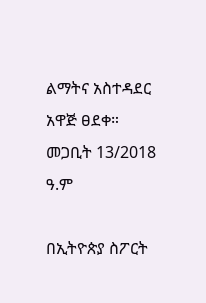ልማትና አስተዳደር አዋጅ ፀደቀ።
መጋቢት 13/2018 ዓ.ም

በኢትዮጵያ ስፖርት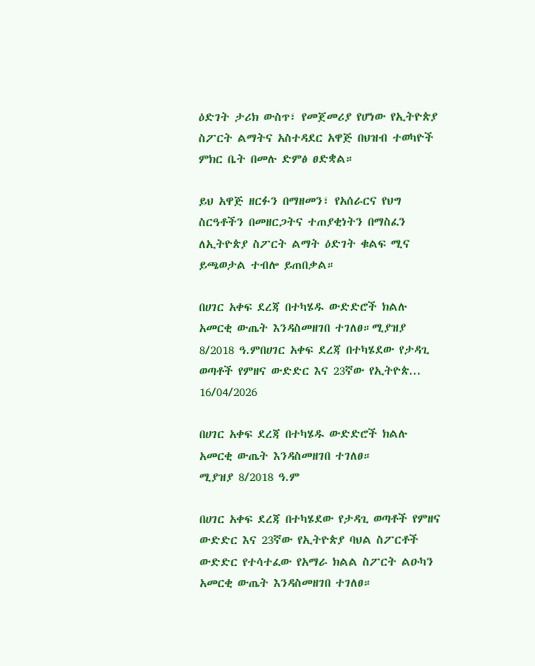ዕድገት ታሪክ ውስጥ፣ የመጀመሪያ የሆነው የኢትዮጵያ ስፖርት ልማትና አስተዳደር አዋጅ በህዝብ ተወካዮች ምክር ቤት በመሉ ድምፅ ፀድቋል።

ይህ አዋጅ ዘርፉን በማዘመን፣ የአሰራርና የህግ ስርዓቶችን በመዘርጋትና ተጠያቂነትን በማስፈን ለኢትዮጵያ ስፖርት ልማት ዕድገት ቁልፍ ሚና ይጫወታል ተብሎ ይጠበቃል።

በሀገር አቀፍ ደረጃ በተካሄዱ ውድድሮች ክልሉ አመርቂ ውጤት እንዳስመዘገበ ተገለፀ።ሚያዝያ 8/2018 ዓ.ምበሀገር አቀፍ ደረጃ በተካሄደው የታዳጊ ወጣቶች የምዘና ውድድር እና 23ኛው የኢትዮጵ...
16/04/2026

በሀገር አቀፍ ደረጃ በተካሄዱ ውድድሮች ክልሉ አመርቂ ውጤት እንዳስመዘገበ ተገለፀ።
ሚያዝያ 8/2018 ዓ.ም

በሀገር አቀፍ ደረጃ በተካሄደው የታዳጊ ወጣቶች የምዘና ውድድር እና 23ኛው የኢትዮጵያ ባህል ስፖርቶች ውድድር የተሳተፈው የአማራ ክልል ስፖርት ልዑካን አመርቂ ውጤት እንዳስመዘገበ ተገለፀ።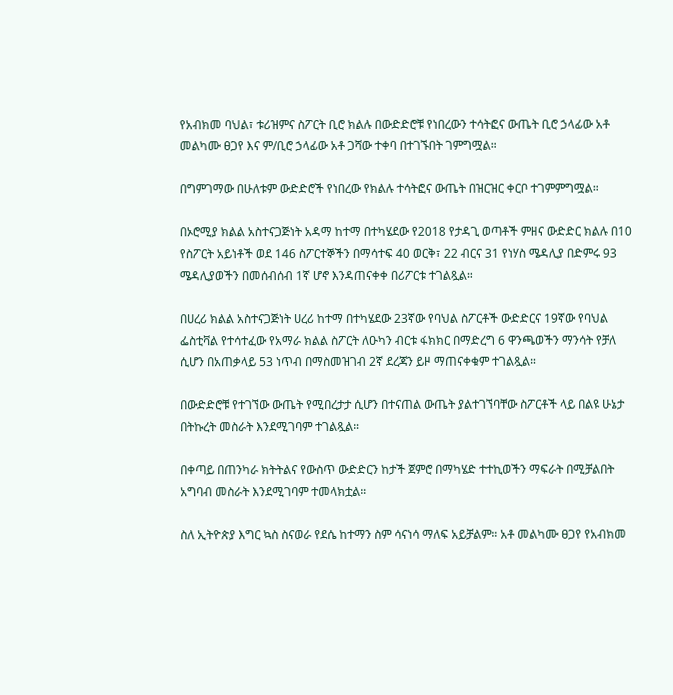የአብክመ ባህል፣ ቱሪዝምና ስፖርት ቢሮ ክልሉ በውድድሮቹ የነበረውን ተሳትፎና ውጤት ቢሮ ኃላፊው አቶ መልካሙ ፀጋየ እና ም/ቢሮ ኃላፊው አቶ ጋሻው ተቀባ በተገኙበት ገምግሟል።

በግምገማው በሁለቱም ውድድሮች የነበረው የክልሉ ተሳትፎና ውጤት በዝርዝር ቀርቦ ተገምምግሟል።

በኦሮሚያ ክልል አስተናጋጅነት አዳማ ከተማ በተካሄደው የ2018 የታዳጊ ወጣቶች ምዘና ውድድር ክልሉ በ10 የስፖርት አይነቶች ወደ 146 ስፖርተኞችን በማሳተፍ 40 ወርቅ፣ 22 ብርና 31 የነሃስ ሜዳሊያ በድምሩ 93 ሜዳሊያወችን በመሰብሰብ 1ኛ ሆኖ እንዳጠናቀቀ በሪፖርቱ ተገልጿል።

በሀረሪ ክልል አስተናጋጅነት ሀረሪ ከተማ በተካሄደው 23ኛው የባህል ስፖርቶች ውድድርና 19ኛው የባህል ፌስቲቫል የተሳተፈው የአማራ ክልል ስፖርት ለዑካን ብርቱ ፋክክር በማድረግ 6 ዋንጫወችን ማንሳት የቻለ ሲሆን በአጠቃላይ 53 ነጥብ በማስመዝገብ 2ኛ ደረጃን ይዞ ማጠናቀቁም ተገልጿል።

በውድድሮቹ የተገኘው ውጤት የሚበረታታ ሲሆን በተናጠል ውጤት ያልተገኘባቸው ስፖርቶች ላይ በልዩ ሁኔታ በትኩረት መስራት እንደሚገባም ተገልጿል።

በቀጣይ በጠንካራ ክትትልና የውስጥ ውድድርን ከታች ጀምሮ በማካሄድ ተተኪወችን ማፍራት በሚቻልበት አግባብ መስራት እንደሚገባም ተመላክቷል።

ስለ ኢትዮጵያ እግር ኳስ ስናወራ የደሴ ከተማን ስም ሳናነሳ ማለፍ አይቻልም። አቶ መልካሙ ፀጋየ የአብክመ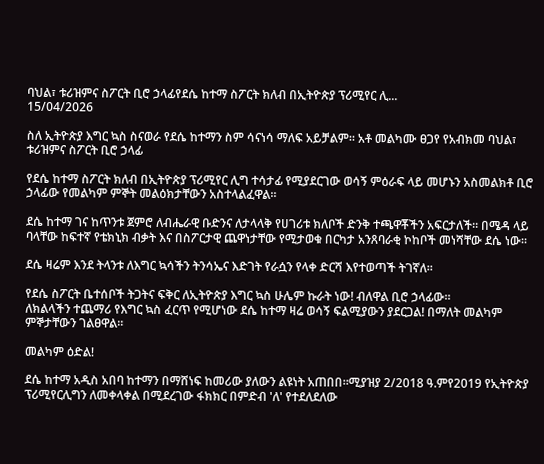ባህል፣ ቱሪዝምና ስፖርት ቢሮ ኃላፊየደሴ ከተማ ስፖርት ክለብ በኢትዮጵያ ፕሪሚየር ሊ...
15/04/2026

ስለ ኢትዮጵያ እግር ኳስ ስናወራ የደሴ ከተማን ስም ሳናነሳ ማለፍ አይቻልም። አቶ መልካሙ ፀጋየ የአብክመ ባህል፣ ቱሪዝምና ስፖርት ቢሮ ኃላፊ

የደሴ ከተማ ስፖርት ክለብ በኢትዮጵያ ፕሪሚየር ሊግ ተሳታፊ የሚያደርገው ወሳኝ ምዕራፍ ላይ መሆኑን አስመልክቶ ቢሮ ኃላፊው የመልካም ምኞት መልዕክታቸውን አስተላልፈዋል።

ደሴ ከተማ ገና ከጥንቱ ጀምሮ ለብሔራዊ ቡድንና ለታላላቅ የሀገሪቱ ክለቦች ድንቅ ተጫዋቾችን አፍርታለች። በሜዳ ላይ ባላቸው ከፍተኛ የቴክኒክ ብቃት እና በስፖርታዊ ጨዋነታቸው የሚታወቁ በርካታ አንጸባራቂ ኮከቦች መነሻቸው ደሴ ነው።

ደሴ ዛሬም እንደ ትላንቱ ለእግር ኳሳችን ትንሳኤና እድገት የራሷን የላቀ ድርሻ እየተወጣች ትገኛለ።

የደሴ ስፖርት ቤተሰቦች ትጋትና ፍቅር ለኢትዮጵያ እግር ኳስ ሁሌም ኩራት ነው! ብለዋል ቢሮ ኃላፊው።
ለክልላችን ተጨማሪ የእግር ኳስ ፈርጥ የሚሆነው ደሴ ከተማ ዛሬ ወሳኝ ፍልሚያውን ያደርጋል! በማለት መልካም ምኞታቸውን ገልፀዋል።

መልካም ዕድል!

ደሴ ከተማ አዲስ አበባ ከተማን በማሸነፍ ከመሪው ያለውን ልዩነት አጠበበ።ሚያዝያ 2/2018 ዓ.ምየ2019 የኢትዮጵያ ፕሪሚየርሊግን ለመቀላቀል በሚደረገው ፋክክር በምድብ 'ለ' የተደለደለው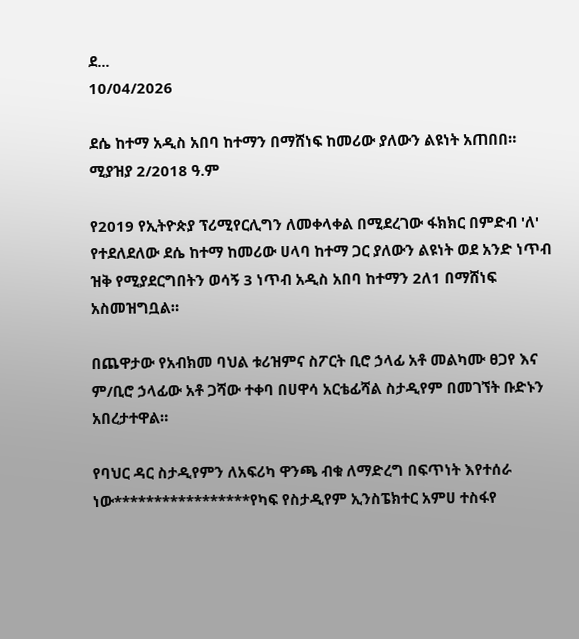ደ...
10/04/2026

ደሴ ከተማ አዲስ አበባ ከተማን በማሸነፍ ከመሪው ያለውን ልዩነት አጠበበ።
ሚያዝያ 2/2018 ዓ.ም

የ2019 የኢትዮጵያ ፕሪሚየርሊግን ለመቀላቀል በሚደረገው ፋክክር በምድብ 'ለ' የተደለደለው ደሴ ከተማ ከመሪው ሀላባ ከተማ ጋር ያለውን ልዩነት ወደ አንድ ነጥብ ዝቅ የሚያደርግበትን ወሳኝ 3 ነጥብ አዲስ አበባ ከተማን 2ለ1 በማሸነፍ አስመዝግቧል።

በጨዋታው የአብክመ ባህል ቱሪዝምና ስፖርት ቢሮ ኃላፊ አቶ መልካሙ ፀጋየ እና ም/ቢሮ ኃላፊው አቶ ጋሻው ተቀባ በሀዋሳ አርቴፊሻል ስታዲየም በመገኘት ቡድኑን አበረታተዋል።

የባህር ዳር ስታዲየምን ለአፍሪካ ዋንጫ ብቁ ለማድረግ በፍጥነት እየተሰራ ነው*****************የካፍ የስታዲየም ኢንስፔክተር አምሀ ተስፋየ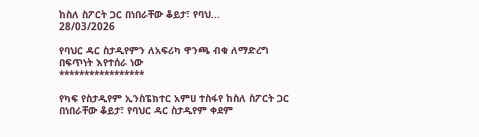ከስለ ስፖርት ጋር በነበራቸው ቆይታ፣ የባህ...
28/03/2026

የባህር ዳር ስታዲየምን ለአፍሪካ ዋንጫ ብቁ ለማድረግ በፍጥነት እየተሰራ ነው
*****************

የካፍ የስታዲየም ኢንስፔክተር አምሀ ተስፋየ ከስለ ስፖርት ጋር በነበራቸው ቆይታ፣ የባህር ዳር ስታዲየም ቀደም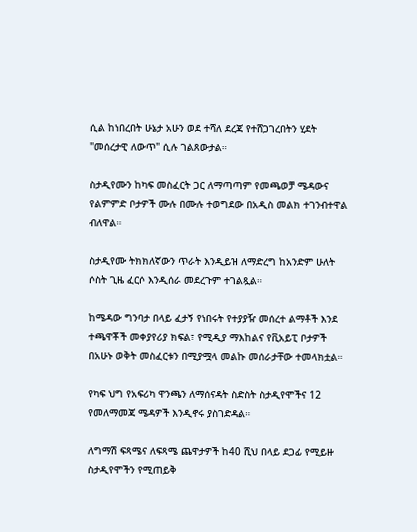ሲል ከነበረበት ሁኔታ አሁን ወደ ተሻለ ደረጃ የተሸጋገረበትን ሂደት "መሰረታዊ ለውጥ" ሲሉ ገልጸውታል።

ስታዲየሙን ከካፍ መስፈርት ጋር ለማጣጣም የመጫወቻ ሜዳውና የልምምድ ቦታዎች ሙሉ በሙሉ ተወግደው በአዲስ መልክ ተገንብተዋል ብለዋል።

ስታዲየሙ ትክክለኛውን ጥራት እንዲይዝ ለማድረግ ከአንድም ሁለት ሶስት ጊዜ ፈርሶ እንዲሰራ መደረጉም ተገልጿል።

ከሜዳው ግንባታ በላይ ፈታኝ የነበሩት የተያያዥ መሰረተ ልማቶች እንደ ተጫዋቾች መቀያየሪያ ክፍል፣ የሚዲያ ማእከልና የቪአይፒ ቦታዎች በአሁኑ ወቅት መስፈርቱን በሚያሟላ መልኩ መሰራታቸው ተመላክቷል።

የካፍ ህግ የአፍሪካ ዋንጫን ለማሰናዳት ስድስት ስታዲየሞችና 12 የመለማመጃ ሜዳዎች እንዲኖሩ ያስገድዳል።

ለግማሽ ፍጻሜና ለፍጻሜ ጨዋታዎች ከ40 ሺህ በላይ ደጋፊ የሚይዙ ስታዲየሞችን የሚጠይቅ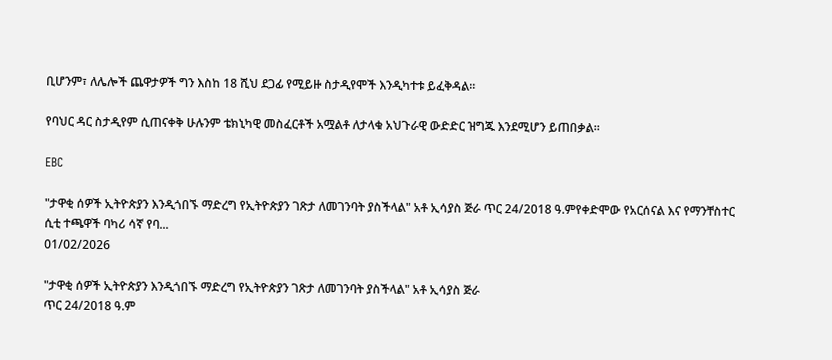ቢሆንም፣ ለሌሎች ጨዋታዎች ግን እስከ 18 ሺህ ደጋፊ የሚይዙ ስታዲየሞች እንዲካተቱ ይፈቅዳል።

የባህር ዳር ስታዲየም ሲጠናቀቅ ሁሉንም ቴክኒካዊ መስፈርቶች አሟልቶ ለታላቁ አህጉራዊ ውድድር ዝግጁ እንደሚሆን ይጠበቃል።

EBC

"ታዋቂ ሰዎች ኢትዮጵያን እንዲጎበኙ ማድረግ የኢትዮጵያን ገጽታ ለመገንባት ያስችላል" አቶ ኢሳያስ ጅራ ጥር 24/2018 ዓ.ምየቀድሞው የአርሰናል እና የማንቸስተር ሲቲ ተጫዋች ባካሪ ሳኛ የባ...
01/02/2026

"ታዋቂ ሰዎች ኢትዮጵያን እንዲጎበኙ ማድረግ የኢትዮጵያን ገጽታ ለመገንባት ያስችላል" አቶ ኢሳያስ ጅራ
ጥር 24/2018 ዓ.ም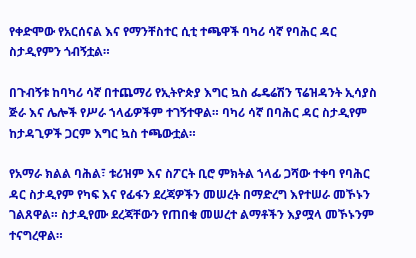የቀድሞው የአርሰናል እና የማንቸስተር ሲቲ ተጫዋች ባካሪ ሳኛ የባሕር ዳር ስታዲየምን ጎብኝቷል።

በጉብኝቱ ከባካሪ ሳኛ በተጨማሪ የኢትዮጵያ እግር ኳስ ፌዴሬሽን ፕሬዝዳንት ኢሳያስ ጅራ እና ሌሎች የሥራ ኀላፊዎችም ተገኝተዋል። ባካሪ ሳኛ በባሕር ዳር ስታዲየም ከታዳጊዎች ጋርም እግር ኳስ ተጫውቷል።

የአማራ ክልል ባሕል፣ ቱሪዝም እና ስፖርት ቢሮ ምክትል ኀላፊ ጋሻው ተቀባ የባሕር ዳር ስታዲየም የካፍ እና የፊፋን ደረጃዎችን መሠረት በማድረግ እየተሠራ መኾኑን ገልጸዋል። ስታዲየሙ ደረጃቸውን የጠበቁ መሠረተ ልማቶችን እያሟላ መኾኑንም ተናግረዋል።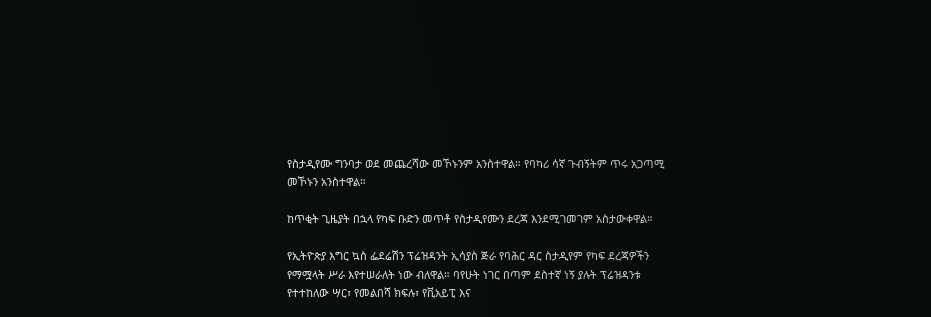የስታዲየሙ ግንባታ ወደ መጨረሻው መኾኑንም አንስተዋል። የባካሪ ሳኛ ጉብኝትም ጥሩ አጋጣሚ መኾኑን አንስተዋል።

ከጥቂት ጊዜያት በኋላ የካፍ ቡድን መጥቶ የስታዲየሙን ደረጃ እንደሚገመገም አስታውቀዋል።

የኢትዮጵያ እግር ኳስ ፌደሬሽን ፕሬዝዳንት ኢሳያስ ጅራ የባሕር ዳር ስታዲየም የካፍ ደረጃዎችን የማሟላት ሥራ እየተሠራለት ነው ብለዋል። ባየሁት ነገር በጣም ደስተኛ ነኝ ያሉት ፕሬዝዳንቱ የተተከለው ሣር፣ የመልበሻ ክፍሉ፣ የቪአይፒ እና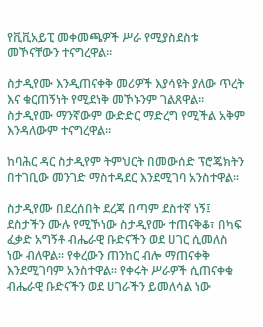የቪቪአይፒ መቀመጫዎች ሥራ የሚያስደስቱ መኾናቸውን ተናግረዋል።

ስታዲየሙ እንዲጠናቀቅ መሪዎች እያሳዩት ያለው ጥረት እና ቁርጠኝነት የሚደነቅ መኾኑንም ገልጸዋል። ስታዲየሙ ማንኛውም ውድድር ማድረግ የሚችል አቅም እንዳለውም ተናግረዋል።

ከባሕር ዳር ስታዲየም ትምህርት በመውሰድ ፕሮጄክትን በተገቢው መንገድ ማስተዳደር እንደሚገባ አንስተዋል።

ስታዲየሙ በደረሰበት ደረጃ በጣም ደስተኛ ነኝ፤ ደስታችን ሙሉ የሚኾነው ስታዲየሙ ተጠናቅቆ፣ በካፍ ፈቃድ አግኝቶ ብሔራዊ ቡድናችን ወደ ሀገር ሲመለስ ነው ብለዋል። የቀረውን ጠንከር ብሎ ማጠናቀቅ እንደሚገባም አንስተዋል። የቀሩት ሥራዎች ሲጠናቀቁ ብሔራዊ ቡድናችን ወደ ሀገራችን ይመለሳል ነው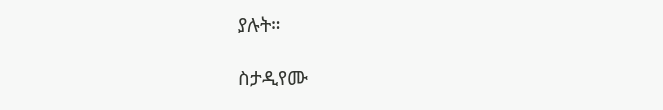ያሉት።

ስታዲየሙ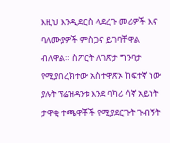እዚህ እንዲደርስ ላደረጉ መሪዎች እና ባለሙያዎች ምስጋና ይገባቸዋል ብለዋል። ስፖርት ለገጽታ ግንባታ የሚያበረክተው አስተዋጽኦ ከፍተኛ ነው ያሉት ፕሬዝዳንቱ እንደ ባካሪ ሳኛ አይነት ታዋቂ ተጫዋቾች የሚያደርጉት ጉብኝት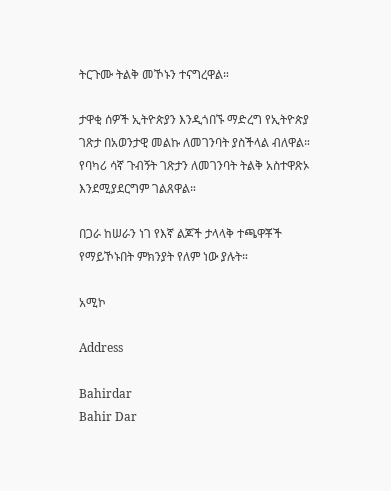ትርጉሙ ትልቅ መኾኑን ተናግረዋል።

ታዋቂ ሰዎች ኢትዮጵያን እንዲጎበኙ ማድረግ የኢትዮጵያ ገጽታ በአወንታዊ መልኩ ለመገንባት ያስችላል ብለዋል። የባካሪ ሳኛ ጉብኝት ገጽታን ለመገንባት ትልቅ አስተዋጽኦ እንደሚያደርግም ገልጸዋል።

በጋራ ከሠራን ነገ የእኛ ልጆች ታላላቅ ተጫዋቾች የማይኾኑበት ምክንያት የለም ነው ያሉት።

አሚኮ

Address

Bahirdar
Bahir Dar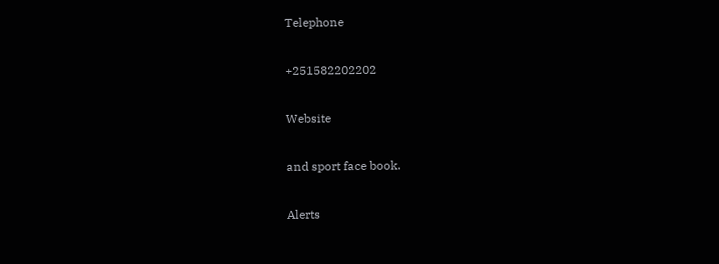Telephone

+251582202202

Website

and sport face book.

Alerts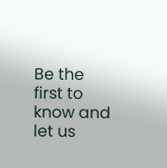Be the first to know and let us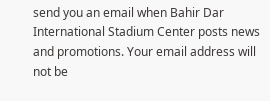send you an email when Bahir Dar International Stadium Center posts news and promotions. Your email address will not be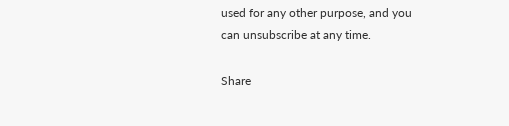used for any other purpose, and you can unsubscribe at any time.

Share